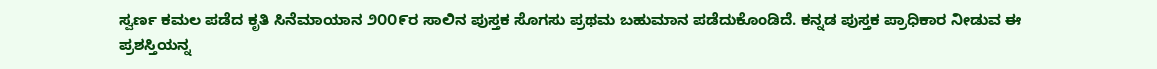ಸ್ವರ್ಣ ಕಮಲ ಪಡೆದ ಕೃತಿ ಸಿನೆಮಾಯಾನ ೨೦೦೯ರ ಸಾಲಿನ ಪುಸ್ತಕ ಸೊಗಸು ಪ್ರಥಮ ಬಹುಮಾನ ಪಡೆದುಕೊಂಡಿದೆ. ಕನ್ನಡ ಪುಸ್ತಕ ಪ್ರಾಧಿಕಾರ ನೀಡುವ ಈ ಪ್ರಶಸ್ತಿಯನ್ನ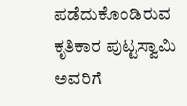ಪಡೆದುಕೊಂಡಿರುವ ಕೃತಿಕಾರ ಪುಟ್ಟಸ್ವಾಮಿ ಅವರಿಗೆ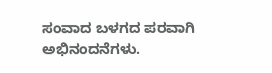ಸಂವಾದ ಬಳಗದ ಪರವಾಗಿ ಅಭಿನಂದನೆಗಳು.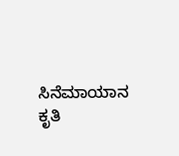ಸಿನೆಮಾಯಾನ ಕೃತಿ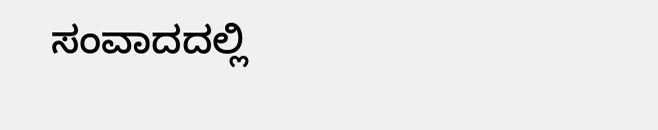ಸಂವಾದದಲ್ಲಿ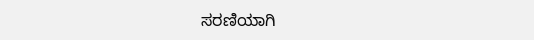ಸರಣಿಯಾಗಿ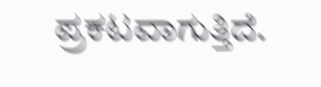ಪ್ರಕಟವಾಗುತ್ತಿದೆ.